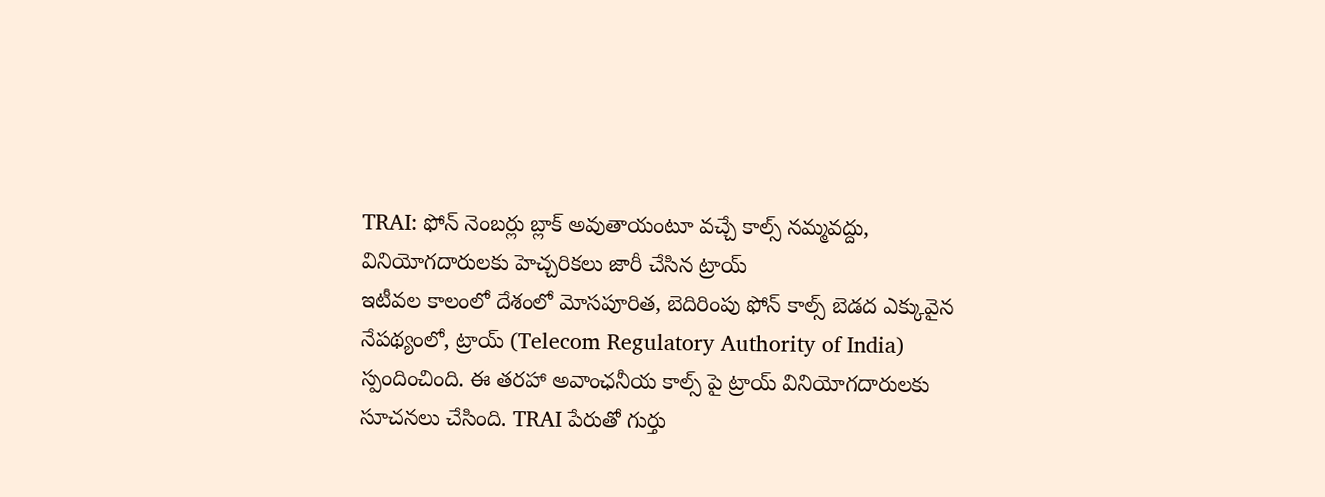TRAI: ఫోన్ నెంబర్లు బ్లాక్ అవుతాయంటూ వచ్చే కాల్స్ నమ్మవద్దు, వినియోగదారులకు హెచ్చరికలు జారీ చేసిన ట్రాయ్
ఇటీవల కాలంలో దేశంలో మోసపూరిత, బెదిరింపు ఫోన్ కాల్స్ బెడద ఎక్కువైన నేపథ్యంలో, ట్రాయ్ (Telecom Regulatory Authority of India) స్పందించింది. ఈ తరహా అవాంఛనీయ కాల్స్ పై ట్రాయ్ వినియోగదారులకు సూచనలు చేసింది. TRAI పేరుతో గుర్తు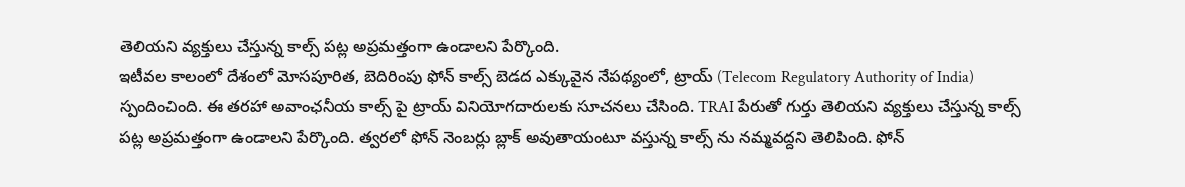తెలియని వ్యక్తులు చేస్తున్న కాల్స్ పట్ల అప్రమత్తంగా ఉండాలని పేర్కొంది.
ఇటీవల కాలంలో దేశంలో మోసపూరిత, బెదిరింపు ఫోన్ కాల్స్ బెడద ఎక్కువైన నేపథ్యంలో, ట్రాయ్ (Telecom Regulatory Authority of India) స్పందించింది. ఈ తరహా అవాంఛనీయ కాల్స్ పై ట్రాయ్ వినియోగదారులకు సూచనలు చేసింది. TRAI పేరుతో గుర్తు తెలియని వ్యక్తులు చేస్తున్న కాల్స్ పట్ల అప్రమత్తంగా ఉండాలని పేర్కొంది. త్వరలో ఫోన్ నెంబర్లు బ్లాక్ అవుతాయంటూ వస్తున్న కాల్స్ ను నమ్మవద్దని తెలిపింది. ఫోన్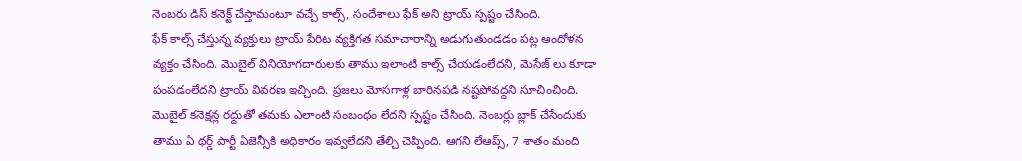నెంబరు డిస్ కనెక్ట్ చేస్తామంటూ వచ్చే కాల్స్, సందేశాలు ఫేక్ అని ట్రాయ్ స్పష్టం చేసింది.
ఫేక్ కాల్స్ చేస్తున్న వ్యక్తులు ట్రాయ్ పేరిట వ్యక్తిగత సమాచారాన్ని అడుగుతుండడం పట్ల ఆందోళన వ్యక్తం చేసింది. మొబైల్ వినియోగదారులకు తాము ఇలాంటి కాల్స్ చేయడంలేదని, మెసేజ్ లు కూడా పంపడంలేదని ట్రాయ్ వివరణ ఇచ్చింది. ప్రజలు మోసగాళ్ల బారినపడి నష్టపోవద్దని సూచించింది. మొబైల్ కనెక్షన్ల రద్దుతో తమకు ఎలాంటి సంబంధం లేదని స్పష్టం చేసింది. నెంబర్లు బ్లాక్ చేసేందుకు తాము ఏ థర్డ్ పార్టీ ఏజెన్సీకి అధికారం ఇవ్వలేదని తేల్చి చెప్పింది. ఆగని లేఆప్స్, 7 శాతం మంది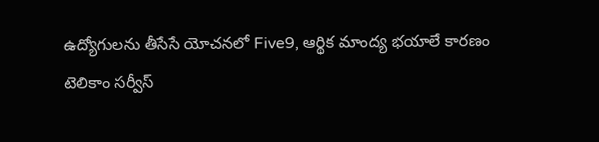ఉద్యోగులను తీసేసే యోచనలో Five9, ఆర్థిక మాంద్య భయాలే కారణం
టెలికాం సర్వీస్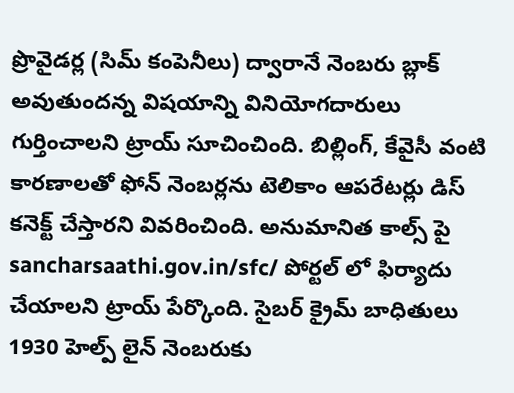ప్రొవైడర్ల (సిమ్ కంపెనీలు) ద్వారానే నెంబరు బ్లాక్ అవుతుందన్న విషయాన్ని వినియోగదారులు గుర్తించాలని ట్రాయ్ సూచించింది. బిల్లింగ్, కేవైసీ వంటి కారణాలతో ఫోన్ నెంబర్లను టెలికాం ఆపరేటర్లు డిస్ కనెక్ట్ చేస్తారని వివరించింది. అనుమానిత కాల్స్ పై sancharsaathi.gov.in/sfc/ పోర్టల్ లో ఫిర్యాదు చేయాలని ట్రాయ్ పేర్కొంది. సైబర్ క్రైమ్ బాధితులు 1930 హెల్ప్ లైన్ నెంబరుకు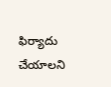ఫిర్యాదు చేయాలని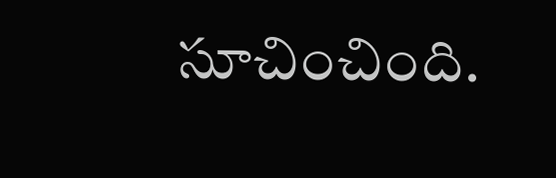సూచించింది.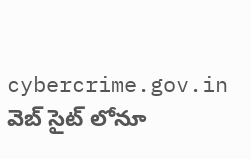cybercrime.gov.in వెబ్ సైట్ లోనూ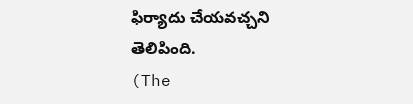ఫిర్యాదు చేయవచ్చని తెలిపింది.
(The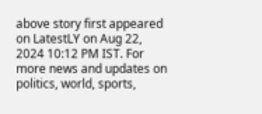above story first appeared on LatestLY on Aug 22, 2024 10:12 PM IST. For more news and updates on politics, world, sports,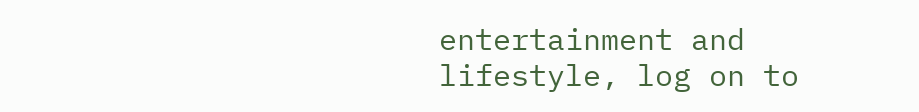entertainment and lifestyle, log on to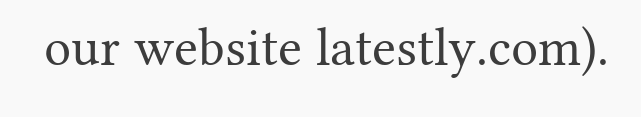our website latestly.com).